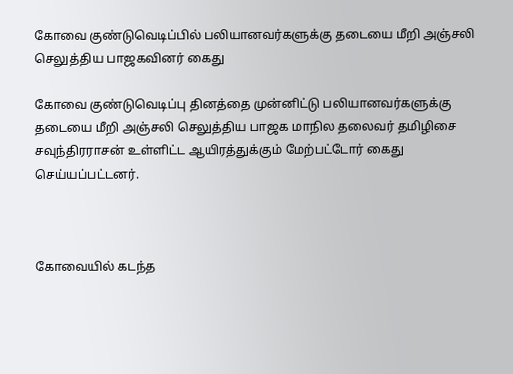கோவை குண்டுவெடிப்பில் பலியானவர்களுக்கு தடையை மீறி அஞ்சலி செலுத்திய பாஜகவினர் கைது

கோவை குண்டுவெடிப்பு தினத்தை முன்னிட்டு பலியானவர்களுக்கு தடையை மீறி அஞ்சலி செலுத்திய பாஜக மாநில தலைவர் தமிழிசை சவுந்திரராசன் உள்ளிட்ட ஆயிரத்துக்கும் மேற்பட்டோர் கைது செய்யப்பட்டனர்.



கோவையில் கடந்த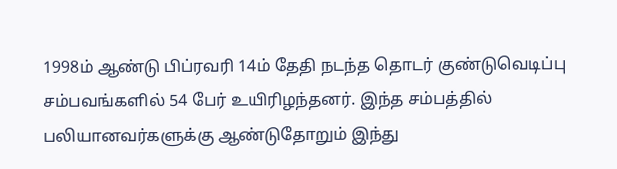1998ம் ஆண்டு பிப்ரவரி 14ம் தேதி நடந்த தொடர் குண்டுவெடிப்பு சம்பவங்களில் 54 பேர் உயிரிழந்தனர். இந்த சம்பத்தில் பலியானவர்களுக்கு ஆண்டுதோறும் இந்து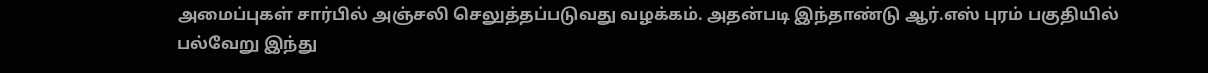அமைப்புகள் சார்பில் அஞ்சலி செலுத்தப்படுவது வழக்கம். அதன்படி இந்தாண்டு ஆர்.எஸ் புரம் பகுதியில் பல்வேறு இந்து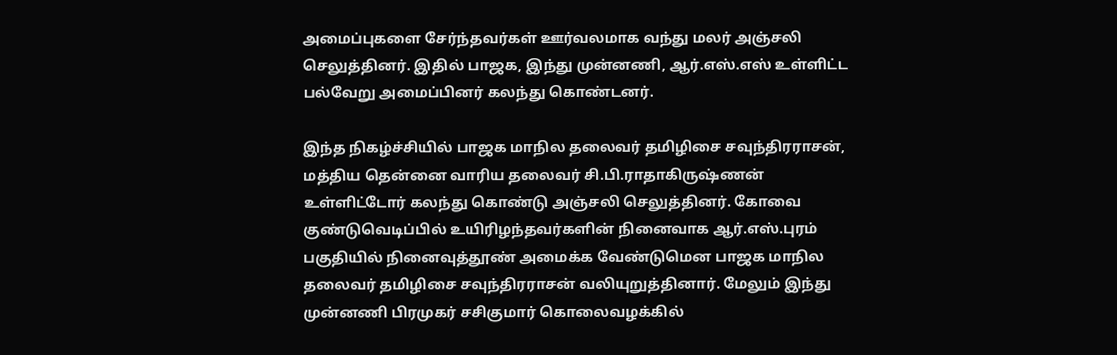அமைப்புகளை சேர்ந்தவர்கள் ஊர்வலமாக வந்து மலர் அஞ்சலி செலுத்தினர். இதில் பாஜக, இந்து முன்னணி, ஆர்.எஸ்.எஸ் உள்ளிட்ட பல்வேறு அமைப்பினர் கலந்து கொண்டனர்.

இந்த நிகழ்ச்சியில் பாஜக மாநில தலைவர் தமிழிசை சவுந்திரராசன், மத்திய தென்னை வாரிய தலைவர் சி.பி.ராதாகிருஷ்ணன் உள்ளிட்டோர் கலந்து கொண்டு அஞ்சலி செலுத்தினர். கோவை குண்டுவெடிப்பில் உயிரிழந்தவர்களின் நினைவாக ஆர்.எஸ்.புரம் பகுதியில் நினைவுத்தூண் அமைக்க வேண்டுமென பாஜக மாநில தலைவர் தமிழிசை சவுந்திரராசன் வலியுறுத்தினார். மேலும் இந்து முன்னணி பிரமுகர் சசிகுமார் கொலைவழக்கில்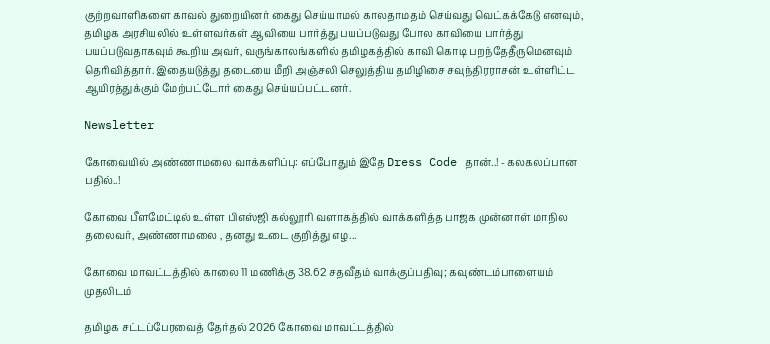குற்றவாளிகளை காவல் துறையினர் கைது செய்யாமல் காலதாமதம் செய்வது வெட்கக்கேடு எனவும், தமிழக அரசியலில் உள்ளவர்கள் ஆவியை பார்த்து பயப்படுவது போல காவியை பார்த்து பயப்படுவதாகவும் கூறிய அவர், வருங்காலங்களில் தமிழகத்தில் காவி கொடி பறந்தேதீருமெனவும் தெரிவித்தார். இதையடுத்து தடையை மீறி அஞ்சலி செலுத்திய தமிழிசை சவுந்திரராசன் உள்ளிட்ட ஆயிரத்துக்கும் மேற்பட்டோர் கைது செய்யப்பட்டனர்.

Newsletter

கோவையில் அண்ணாமலை வாக்களிப்பு: எப்போதும் இதே Dress Code தான்..! - கலகலப்பான பதில்..!

கோவை பீளமேட்டில் உள்ள பிஎஸ்ஜி கல்லூரி வளாகத்தில் வாக்களித்த பாஜக முன்னாள் மாநில தலைவர், அண்ணாமலை , தனது உடை குறித்து எழ...

கோவை மாவட்டத்தில் காலை 11 மணிக்கு 38.62 சதவீதம் வாக்குப்பதிவு; கவுண்டம்பாளையம் முதலிடம்

தமிழக சட்டப்பேரவைத் தேர்தல் 2026 கோவை மாவட்டத்தில்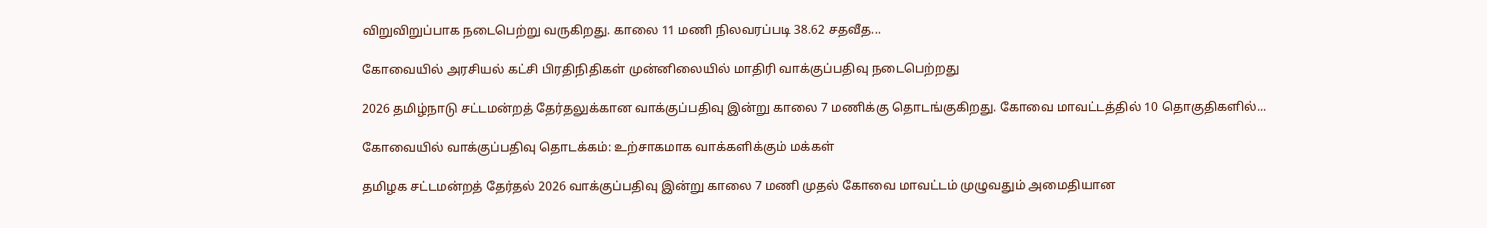விறுவிறுப்பாக நடைபெற்று வருகிறது. காலை 11 மணி நிலவரப்படி 38.62 சதவீத...

கோவையில் அரசியல் கட்சி பிரதிநிதிகள் முன்னிலையில் மாதிரி வாக்குப்பதிவு நடைபெற்றது

2026 தமிழ்நாடு சட்டமன்றத் தேர்தலுக்கான வாக்குப்பதிவு இன்று காலை 7 மணிக்கு தொடங்குகிறது. கோவை மாவட்டத்தில் 10 தொகுதிகளில்...

கோவையில் வாக்குப்பதிவு தொடக்கம்: உற்சாகமாக வாக்களிக்கும் மக்கள்

தமிழக சட்டமன்றத் தேர்தல் 2026 வாக்குப்பதிவு இன்று காலை 7 மணி முதல் கோவை மாவட்டம் முழுவதும் அமைதியான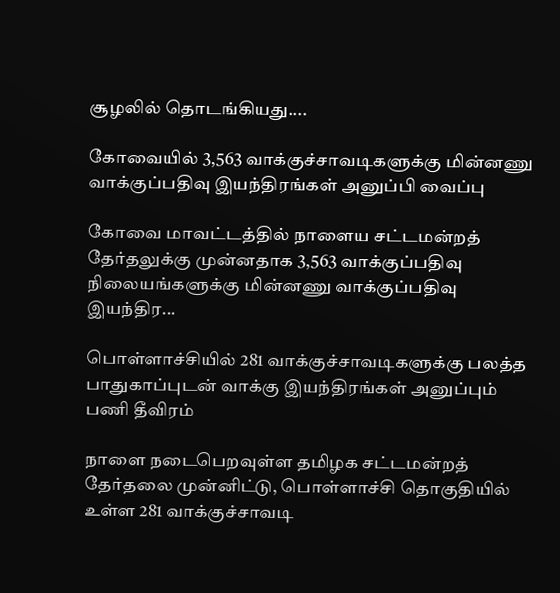சூழலில் தொடங்கியது....

கோவையில் 3,563 வாக்குச்சாவடிகளுக்கு மின்னணு வாக்குப்பதிவு இயந்திரங்கள் அனுப்பி வைப்பு

கோவை மாவட்டத்தில் நாளைய சட்டமன்றத் தேர்தலுக்கு முன்னதாக 3,563 வாக்குப்பதிவு நிலையங்களுக்கு மின்னணு வாக்குப்பதிவு இயந்திர...

பொள்ளாச்சியில் 281 வாக்குச்சாவடிகளுக்கு பலத்த பாதுகாப்புடன் வாக்கு இயந்திரங்கள் அனுப்பும் பணி தீவிரம்

நாளை நடைபெறவுள்ள தமிழக சட்டமன்றத் தேர்தலை முன்னிட்டு, பொள்ளாச்சி தொகுதியில் உள்ள 281 வாக்குச்சாவடி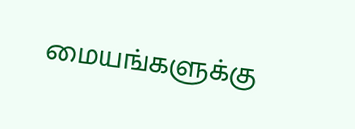மையங்களுக்கு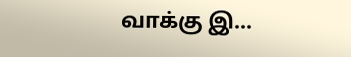வாக்கு இ...